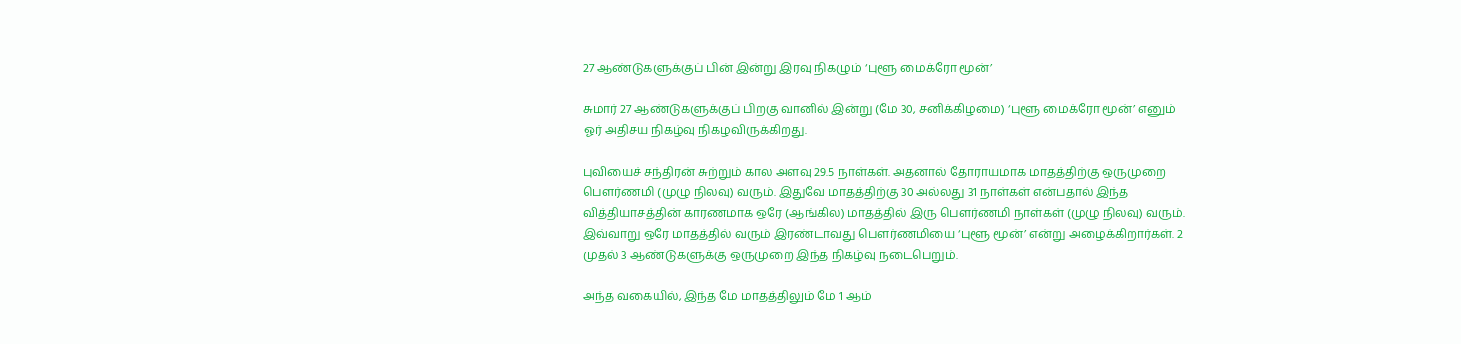27 ஆண்டுகளுக்குப் பின் இன்று இரவு நிகழும் ‘புளூ மைக்ரோ மூன்’

சுமார் 27 ஆண்டுகளுக்குப் பிறகு வானில் இன்று (மே 30, சனிக்கிழமை) ‘புளூ மைக்ரோ மூன்’ எனும் ஓர் அதிசய நிகழ்வு நிகழவிருக்கிறது.

புவியைச் சந்திரன் சுற்றும் கால அளவு 29.5 நாள்கள். அதனால் தோராயமாக மாதத்திற்கு ஒருமுறை பௌர்ணமி (முழு நிலவு) வரும். இதுவே மாதத்திற்கு 30 அல்லது 31 நாள்கள் என்பதால் இந்த வித்தியாசத்தின் காரணமாக ஒரே (ஆங்கில) மாதத்தில் இரு பௌர்ணமி நாள்கள் (முழு நிலவு) வரும். இவ்வாறு ஒரே மாதத்தில் வரும் இரண்டாவது பௌர்ணமியை ‘புளூ மூன்’ என்று அழைக்கிறார்கள். 2 முதல் 3 ஆண்டுகளுக்கு ஒருமுறை இந்த நிகழ்வு நடைபெறும்.

அந்த வகையில், இந்த மே மாதத்திலும் மே 1 ஆம்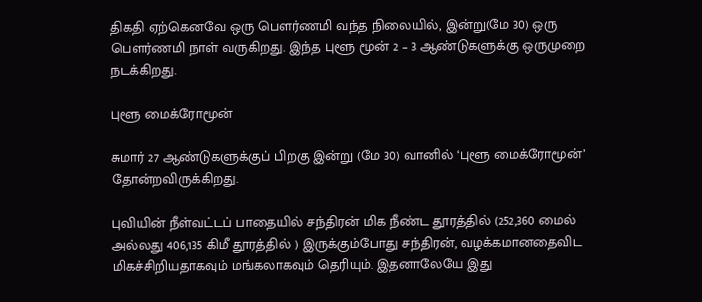திகதி ஏற்கெனவே ஒரு பௌர்ணமி வந்த நிலையில், இன்று(மே 30) ஒரு பௌர்ணமி நாள் வருகிறது. இந்த புளூ மூன் 2 – 3 ஆண்டுகளுக்கு ஒருமுறை நடக்கிறது.

புளூ மைக்ரோமூன்

சுமார் 27 ஆண்டுகளுக்குப் பிறகு இன்று (மே 30) வானில் ‘புளூ மைக்ரோமூன்’ தோன்றவிருக்கிறது.

புவியின் நீள்வட்டப் பாதையில் சந்திரன் மிக நீண்ட தூரத்தில் (252,360 மைல் அல்லது 406,135 கிமீ தூரத்தில் ) இருக்கும்போது சந்திரன், வழக்கமானதைவிட மிகச்சிறியதாகவும் மங்கலாகவும் தெரியும். இதனாலேயே இது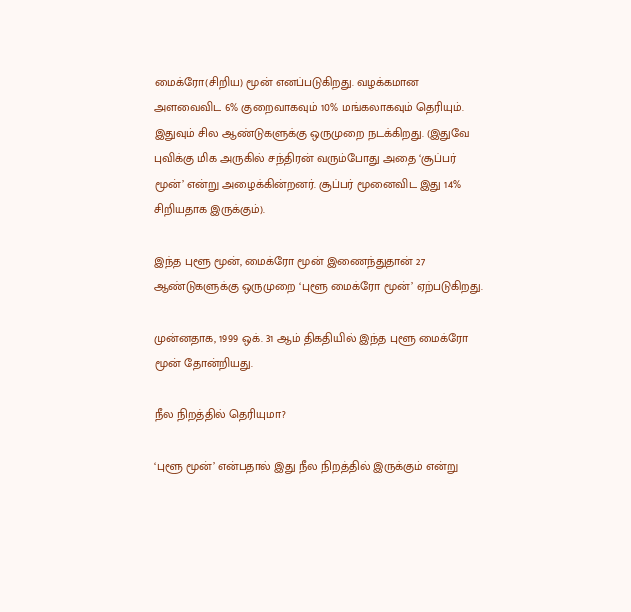மைக்ரோ(சிறிய) மூன் எனப்படுகிறது. வழக்கமான அளவைவிட 6% குறைவாகவும் 10% மங்கலாகவும் தெரியும். இதுவும் சில ஆண்டுகளுக்கு ஒருமுறை நடக்கிறது. (இதுவே புவிக்கு மிக அருகில் சந்திரன் வரும்போது அதை ‘சூப்பர் மூன்’ என்று அழைக்கின்றனர். சூப்பர் மூனைவிட இது 14% சிறியதாக இருக்கும்).

இந்த புளூ மூன், மைக்ரோ மூன் இணைந்துதான் 27 ஆண்டுகளுக்கு ஒருமுறை ‘புளூ மைக்ரோ மூன்’ ஏற்படுகிறது.

முன்னதாக, 1999 ஒக். 31 ஆம் திகதியில் இந்த புளூ மைக்ரோ மூன் தோன்றியது.

நீல நிறத்தில் தெரியுமா?

‘புளூ மூன்’ என்பதால் இது நீல நிறத்தில் இருக்கும் என்று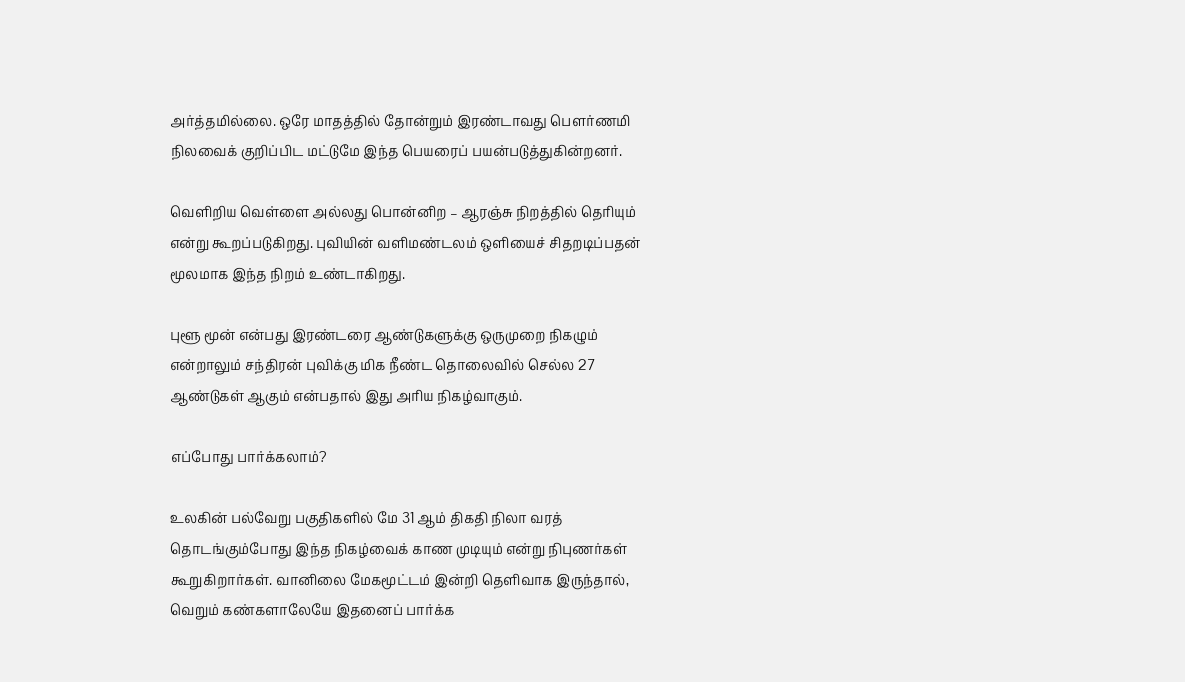அர்த்தமில்லை. ஒரே மாதத்தில் தோன்றும் இரண்டாவது பௌர்ணமி நிலவைக் குறிப்பிட மட்டுமே இந்த பெயரைப் பயன்படுத்துகின்றனர்.

வெளிறிய வெள்ளை அல்லது பொன்னிற – ஆரஞ்சு நிறத்தில் தெரியும் என்று கூறப்படுகிறது. புவியின் வளிமண்டலம் ஒளியைச் சிதறடிப்பதன் மூலமாக இந்த நிறம் உண்டாகிறது.

புளூ மூன் என்பது இரண்டரை ஆண்டுகளுக்கு ஒருமுறை நிகழும் என்றாலும் சந்திரன் புவிக்கு மிக நீண்ட தொலைவில் செல்ல 27 ஆண்டுகள் ஆகும் என்பதால் இது அரிய நிகழ்வாகும்.

எப்போது பார்க்கலாம்?

உலகின் பல்வேறு பகுதிகளில் மே 31 ஆம் திகதி நிலா வரத் தொடங்கும்போது இந்த நிகழ்வைக் காண முடியும் என்று நிபுணர்கள் கூறுகிறார்கள். வானிலை மேகமூட்டம் இன்றி தெளிவாக இருந்தால், வெறும் கண்களாலேயே இதனைப் பார்க்க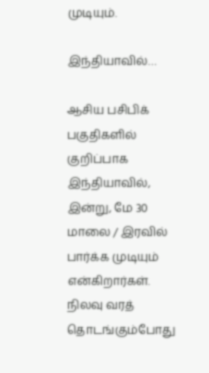முடியும்.

இந்தியாவில்…

ஆசிய பசிபிக் பகுதிகளில் குறிப்பாக இந்தியாவில், இன்று, மே 30 மாலை / இரவில் பார்க்க முடியும் என்கிறார்கள். நிலவு வரத் தொடங்கும்போது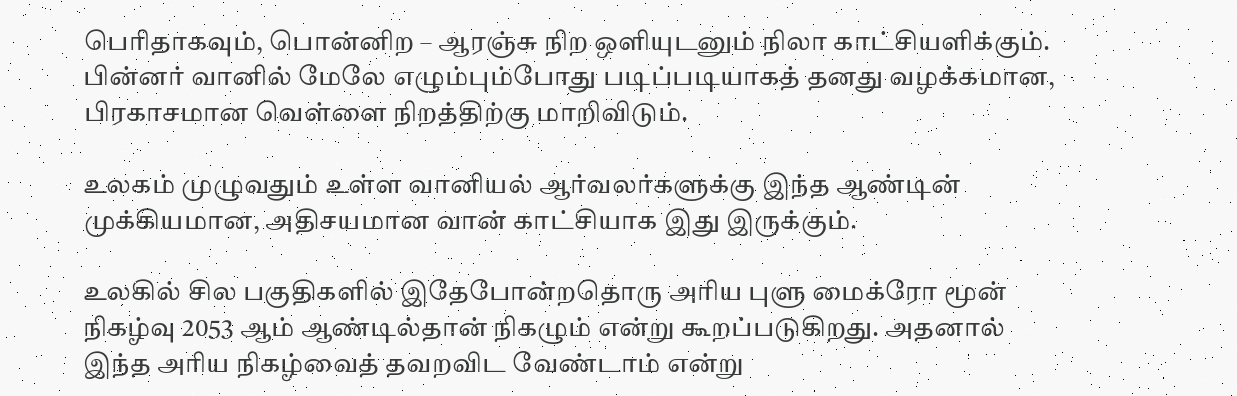பெரிதாகவும், பொன்னிற – ஆரஞ்சு நிற ஒளியுடனும் நிலா காட்சியளிக்கும். பின்னர் வானில் மேலே எழும்பும்போது படிப்படியாகத் தனது வழக்கமான, பிரகாசமான வெள்ளை நிறத்திற்கு மாறிவிடும்.

உலகம் முழுவதும் உள்ள வானியல் ஆர்வலர்களுக்கு இந்த ஆண்டின் முக்கியமான, அதிசயமான வான் காட்சியாக இது இருக்கும்.

உலகில் சில பகுதிகளில் இதேபோன்றதொரு அரிய புளு மைக்ரோ மூன் நிகழ்வு 2053 ஆம் ஆண்டில்தான் நிகழும் என்று கூறப்படுகிறது. அதனால் இந்த அரிய நிகழ்வைத் தவறவிட வேண்டாம் என்று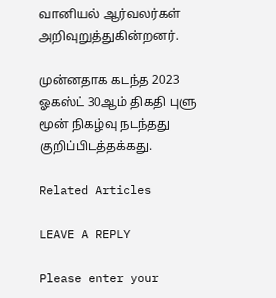வானியல் ஆர்வலர்கள் அறிவுறுத்துகின்றனர்.

முன்னதாக கடந்த 2023 ஓகஸ்ட் 30ஆம் திகதி புளு மூன் நிகழ்வு நடந்தது குறிப்பிடத்தக்கது.

Related Articles

LEAVE A REPLY

Please enter your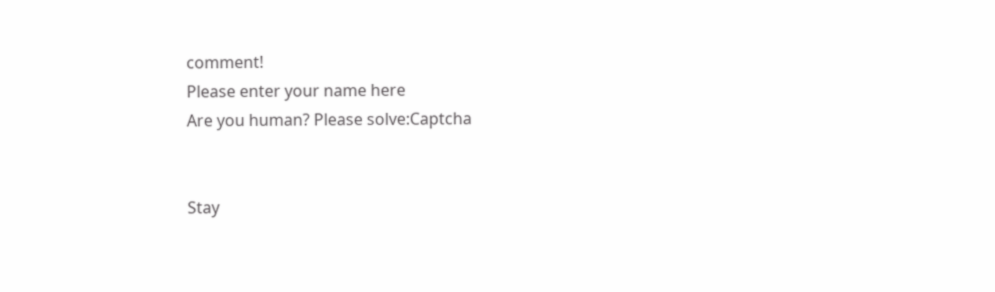comment!
Please enter your name here
Are you human? Please solve:Captcha


Stay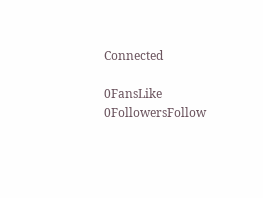Connected

0FansLike
0FollowersFollow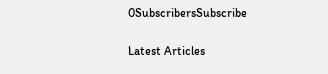0SubscribersSubscribe

Latest Articles